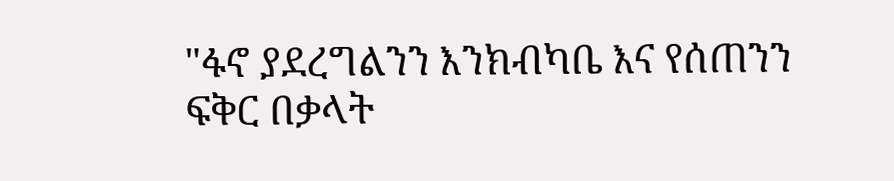"ፋኖ ያደረግልንን እንክብካቤ እና የሰጠንን ፍቅር በቃላት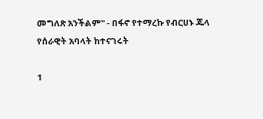መግለጽ አንችልም" - በፋኖ የተማረኩ የብርሀኑ ጁላ የሰራዊት አባላት ከተናገሩት

1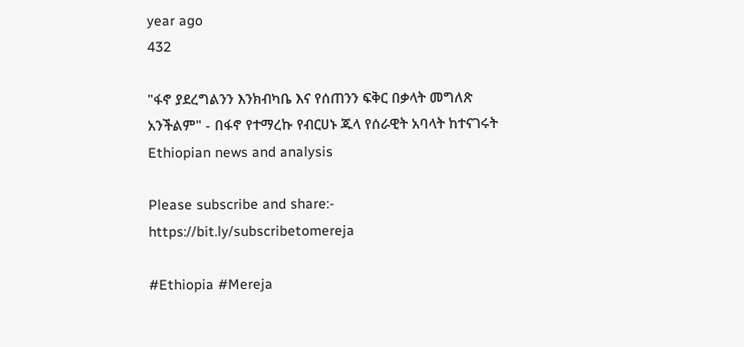year ago
432

"ፋኖ ያደረግልንን እንክብካቤ እና የሰጠንን ፍቅር በቃላት መግለጽ አንችልም" - በፋኖ የተማረኩ የብርሀኑ ጁላ የሰራዊት አባላት ከተናገሩት
Ethiopian news and analysis

Please subscribe and share:- https://bit.ly/subscribetomereja

#Ethiopia #Mereja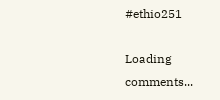#ethio251

Loading comments...